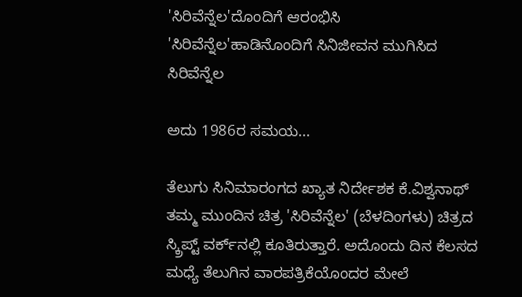'ಸಿರಿವೆನ್ನೆಲ'ದೊಂದಿಗೆ ಆರಂಭಿಸಿ 'ಸಿರಿವೆನ್ನೆಲ'ಹಾಡಿನೊಂದಿಗೆ ಸಿನಿಜೀವನ ಮುಗಿಸಿದ ಸಿರಿವೆನ್ನೆಲ

ಅದು 1986ರ ಸಮಯ...

ತೆಲುಗು ಸಿನಿಮಾರಂಗದ ಖ್ಯಾತ ನಿರ್ದೇಶಕ ಕೆ.ವಿಶ್ವನಾಥ್ ತಮ್ಮ ಮುಂದಿನ ಚಿತ್ರ 'ಸಿರಿವೆನ್ನೆಲ' (ಬೆಳದಿಂಗಳು) ಚಿತ್ರದ ಸ್ಕ್ರಿಪ್ಟ್ ವರ್ಕ್‌ನಲ್ಲಿ ಕೂತಿರುತ್ತಾರೆ. ಅದೊಂದು ದಿನ ಕೆಲಸದ ಮಧ್ಯೆ ತೆಲುಗಿನ ವಾರಪತ್ರಿಕೆಯೊಂದರ ಮೇಲೆ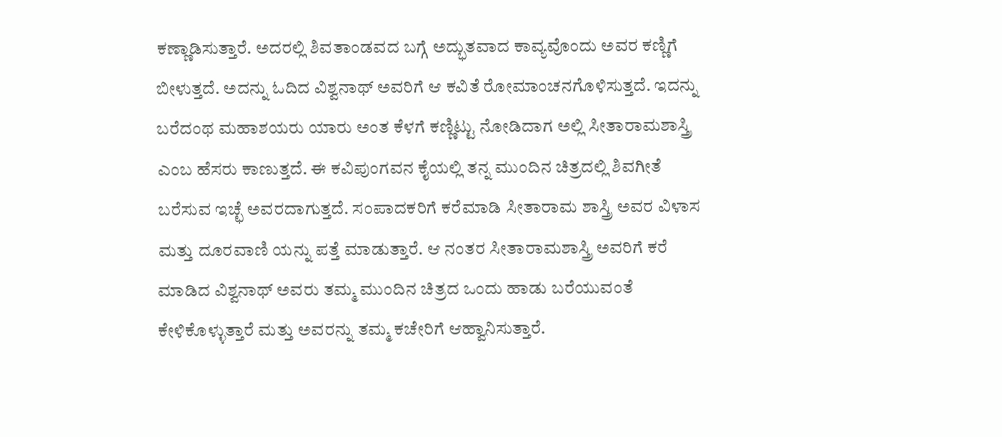ಕಣ್ಣಾಡಿಸುತ್ತಾರೆ. ಅದರಲ್ಲಿ ಶಿವತಾಂಡವದ ಬಗ್ಗೆ ಅದ್ಭುತವಾದ ಕಾವ್ಯವೊಂದು ಅವರ ಕಣ್ಣಿಗೆ ಬೀಳುತ್ತದೆ. ಅದನ್ನು ಓದಿದ ವಿಶ್ವನಾಥ್ ಅವರಿಗೆ ಆ ಕವಿತೆ ರೋಮಾಂಚನಗೊಳಿಸುತ್ತದೆ. ಇದನ್ನು ಬರೆದಂಥ ಮಹಾಶಯರು ಯಾರು ಅಂತ ಕೆಳಗೆ ಕಣ್ಣಿಟ್ಟು ನೋಡಿದಾಗ ಅಲ್ಲಿ ಸೀತಾರಾಮಶಾಸ್ತ್ರಿ ಎಂಬ ಹೆಸರು ಕಾಣುತ್ತದೆ. ಈ ಕವಿಪುಂಗವನ ಕೈಯಲ್ಲಿ ತನ್ನ ಮುಂದಿನ ಚಿತ್ರದಲ್ಲಿ ಶಿವಗೀತೆ ಬರೆಸುವ ಇಚ್ಛೆ ಅವರದಾಗುತ್ತದೆ. ಸಂಪಾದಕರಿಗೆ ಕರೆಮಾಡಿ ಸೀತಾರಾಮ ಶಾಸ್ತ್ರಿ ಅವರ ವಿಳಾಸ ಮತ್ತು ದೂರವಾಣಿ ಯನ್ನು ಪತ್ತೆ ಮಾಡುತ್ತಾರೆ. ಆ ನಂತರ ಸೀತಾರಾಮಶಾಸ್ತ್ರಿ ಅವರಿಗೆ ಕರೆ ಮಾಡಿದ ವಿಶ್ವನಾಥ್ ಅವರು ತಮ್ಮ ಮುಂದಿನ ಚಿತ್ರದ ಒಂದು ಹಾಡು ಬರೆಯುವಂತೆ ಕೇಳಿಕೊಳ್ಳುತ್ತಾರೆ ಮತ್ತು ಅವರನ್ನು ತಮ್ಮ ಕಚೇರಿಗೆ ಆಹ್ವಾನಿಸುತ್ತಾರೆ.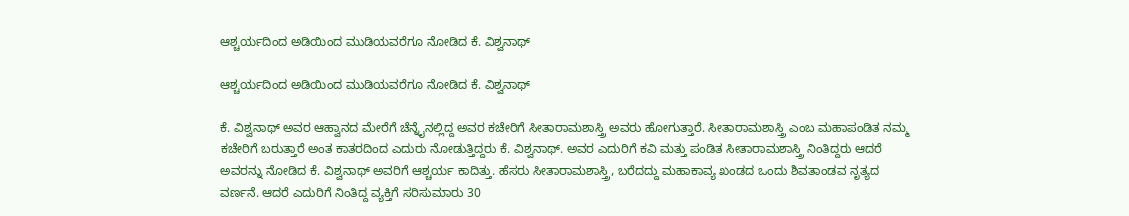ಆಶ್ಚರ್ಯದಿಂದ ಅಡಿಯಿಂದ ಮುಡಿಯವರೆಗೂ ನೋಡಿದ ಕೆ. ವಿಶ್ವನಾಥ್

ಆಶ್ಚರ್ಯದಿಂದ ಅಡಿಯಿಂದ ಮುಡಿಯವರೆಗೂ ನೋಡಿದ ಕೆ. ವಿಶ್ವನಾಥ್

ಕೆ. ವಿಶ್ವನಾಥ್ ಅವರ ಆಹ್ವಾನದ ಮೇರೆಗೆ ಚೆನ್ನೈನಲ್ಲಿದ್ದ ಅವರ ಕಚೇರಿಗೆ ಸೀತಾರಾಮಶಾಸ್ತ್ರಿ ಅವರು ಹೋಗುತ್ತಾರೆ. ಸೀತಾರಾಮಶಾಸ್ತ್ರಿ ಎಂಬ ಮಹಾಪಂಡಿತ ನಮ್ಮ ಕಚೇರಿಗೆ ಬರುತ್ತಾರೆ ಅಂತ ಕಾತರದಿಂದ ಎದುರು ನೋಡುತ್ತಿದ್ದರು ಕೆ. ವಿಶ್ವನಾಥ್. ಅವರ ಎದುರಿಗೆ ಕವಿ ಮತ್ತು ಪಂಡಿತ ಸೀತಾರಾಮಶಾಸ್ತ್ರಿ ನಿಂತಿದ್ದರು ಆದರೆ ಅವರನ್ನು ನೋಡಿದ ಕೆ. ವಿಶ್ವನಾಥ್ ಅವರಿಗೆ ಆಶ್ಚರ್ಯ ಕಾದಿತ್ತು. ಹೆಸರು ಸೀತಾರಾಮಶಾಸ್ತ್ರಿ, ಬರೆದದ್ದು ಮಹಾಕಾವ್ಯ ಖಂಡದ ಒಂದು ಶಿವತಾಂಡವ ನೃತ್ಯದ ವರ್ಣನೆ. ಆದರೆ ಎದುರಿಗೆ ನಿಂತಿದ್ದ ವ್ಯಕ್ತಿಗೆ ಸರಿಸುಮಾರು 30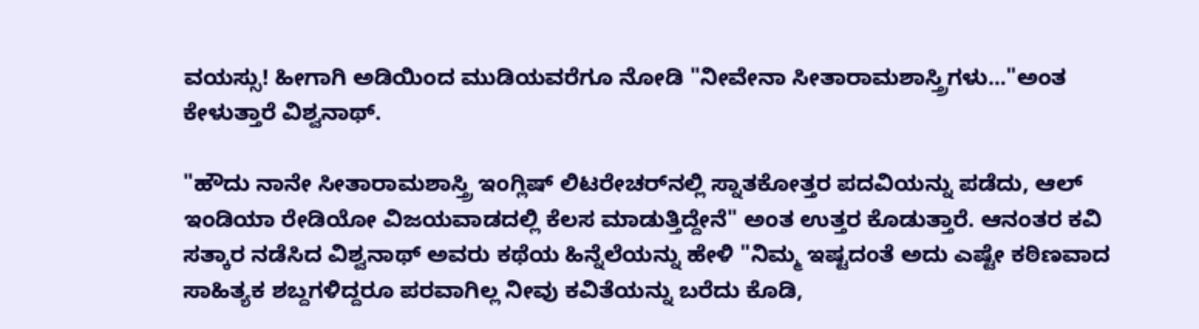ವಯಸ್ಸು! ಹೀಗಾಗಿ ಅಡಿಯಿಂದ ಮುಡಿಯವರೆಗೂ ನೋಡಿ "ನೀವೇನಾ ಸೀತಾರಾಮಶಾಸ್ತ್ರಿಗಳು..."ಅಂತ ಕೇಳುತ್ತಾರೆ ವಿಶ್ವನಾಥ್.

"ಹೌದು ನಾನೇ ಸೀತಾರಾಮಶಾಸ್ತ್ರಿ ಇಂಗ್ಲಿಷ್ ಲಿಟರೇಚರ್‌ನಲ್ಲಿ ಸ್ನಾತಕೋತ್ತರ ಪದವಿಯನ್ನು ಪಡೆದು, ಆಲ್ ಇಂಡಿಯಾ ರೇಡಿಯೋ ವಿಜಯವಾಡದಲ್ಲಿ ಕೆಲಸ ಮಾಡುತ್ತಿದ್ದೇನೆ" ಅಂತ ಉತ್ತರ ಕೊಡುತ್ತಾರೆ. ಆನಂತರ ಕವಿ ಸತ್ಕಾರ ನಡೆಸಿದ ವಿಶ್ವನಾಥ್ ಅವರು ಕಥೆಯ ಹಿನ್ನೆಲೆಯನ್ನು ಹೇಳಿ "ನಿಮ್ಮ ಇಷ್ಟದಂತೆ ಅದು ಎಷ್ಟೇ ಕಠಿಣವಾದ ಸಾಹಿತ್ಯಕ ಶಬ್ದಗಳಿದ್ದರೂ ಪರವಾಗಿಲ್ಲ ನೀವು ಕವಿತೆಯನ್ನು ಬರೆದು ಕೊಡಿ,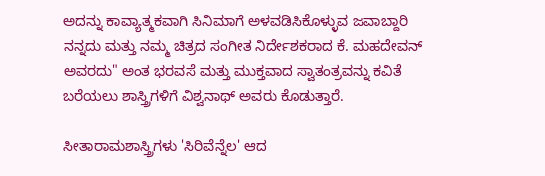ಅದನ್ನು ಕಾವ್ಯಾತ್ಮಕವಾಗಿ ಸಿನಿಮಾಗೆ ಅಳವಡಿಸಿಕೊಳ್ಳುವ ಜವಾಬ್ದಾರಿ ನನ್ನದು ಮತ್ತು ನಮ್ಮ ಚಿತ್ರದ ಸಂಗೀತ ನಿರ್ದೇಶಕರಾದ ಕೆ. ಮಹದೇವನ್ ಅವರದು" ಅಂತ ಭರವಸೆ ಮತ್ತು ಮುಕ್ತವಾದ ಸ್ವಾತಂತ್ರವನ್ನು ಕವಿತೆ ಬರೆಯಲು ಶಾಸ್ತ್ರಿಗಳಿಗೆ ವಿಶ್ವನಾಥ್ ಅವರು ಕೊಡುತ್ತಾರೆ.

ಸೀತಾರಾಮಶಾಸ್ತ್ರಿಗಳು 'ಸಿರಿವೆನ್ನೆಲ' ಆದ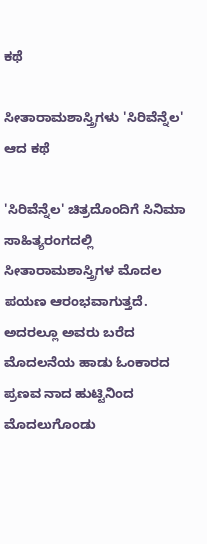ಕಥೆ

ಸೀತಾರಾಮಶಾಸ್ತ್ರಿಗಳು 'ಸಿರಿವೆನ್ನೆಲ' ಆದ ಕಥೆ

'ಸಿರಿವೆನ್ನೆಲ' ಚಿತ್ರದೊಂದಿಗೆ ಸಿನಿಮಾ ಸಾಹಿತ್ಯರಂಗದಲ್ಲಿ ಸೀತಾರಾಮಶಾಸ್ತ್ರಿಗಳ ಮೊದಲ ಪಯಣ ಆರಂಭವಾಗುತ್ತದೆ. ಅದರಲ್ಲೂ ಅವರು ಬರೆದ ಮೊದಲನೆಯ ಹಾಡು ಓಂಕಾರದ ಪ್ರಣವ ನಾದ ಹುಟ್ಟಿನಿಂದ ಮೊದಲುಗೊಂಡು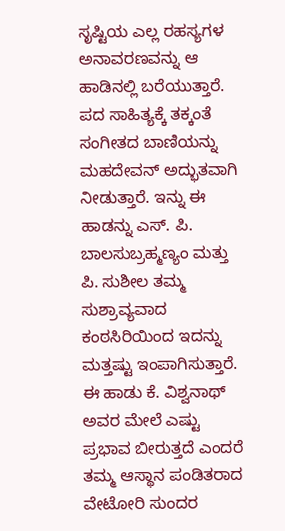ಸೃಷ್ಟಿಯ ಎಲ್ಲ ರಹಸ್ಯಗಳ ಅನಾವರಣವನ್ನು ಆ ಹಾಡಿನಲ್ಲಿ ಬರೆಯುತ್ತಾರೆ. ಪದ ಸಾಹಿತ್ಯಕ್ಕೆ ತಕ್ಕಂತೆ ಸಂಗೀತದ ಬಾಣಿಯನ್ನು ಮಹದೇವನ್ ಅದ್ಭುತವಾಗಿ ನೀಡುತ್ತಾರೆ. ಇನ್ನು ಈ ಹಾಡನ್ನು ಎಸ್. ಪಿ. ಬಾಲಸುಬ್ರಹ್ಮಣ್ಯಂ ಮತ್ತು ಪಿ. ಸುಶೀಲ ತಮ್ಮ ಸುಶ್ರಾವ್ಯವಾದ ಕಂಠಸಿರಿಯಿಂದ ಇದನ್ನು ಮತ್ತಷ್ಟು ಇಂಪಾಗಿಸುತ್ತಾರೆ. ಈ ಹಾಡು ಕೆ. ವಿಶ್ವನಾಥ್ ಅವರ ಮೇಲೆ ಎಷ್ಟು ಪ್ರಭಾವ ಬೀರುತ್ತದೆ ಎಂದರೆ ತಮ್ಮ ಆಸ್ಥಾನ ಪಂಡಿತರಾದ ವೇಟೋರಿ ಸುಂದರ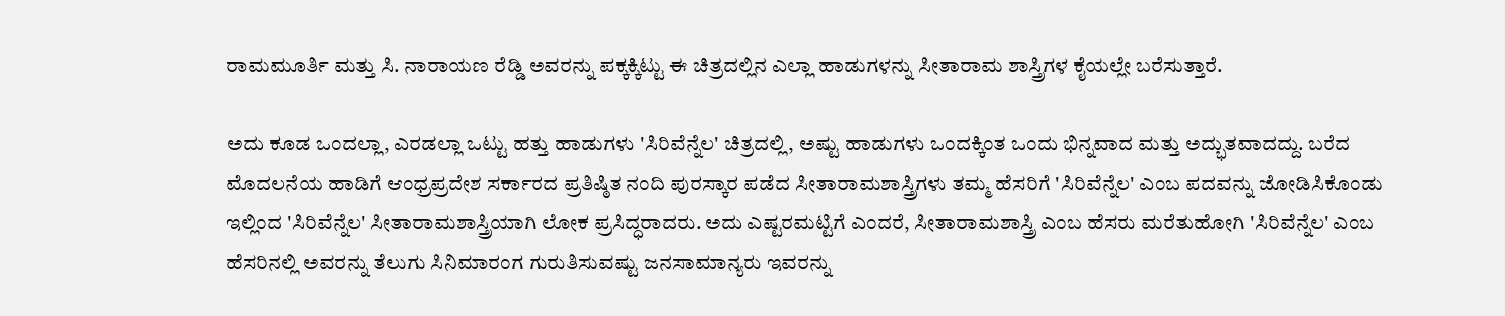ರಾಮಮೂರ್ತಿ ಮತ್ತು ಸಿ. ನಾರಾಯಣ ರೆಡ್ಡಿ ಅವರನ್ನು ಪಕ್ಕಕ್ಕಿಟ್ಟು ಈ ಚಿತ್ರದಲ್ಲಿನ ಎಲ್ಲಾ ಹಾಡುಗಳನ್ನು ಸೀತಾರಾಮ ಶಾಸ್ತ್ರಿಗಳ ಕೈಯಲ್ಲೇ ಬರೆಸುತ್ತಾರೆ.

ಅದು ಕೂಡ ಒಂದಲ್ಲಾ, ಎರಡಲ್ಲಾ ಒಟ್ಟು ಹತ್ತು ಹಾಡುಗಳು 'ಸಿರಿವೆನ್ನೆಲ' ಚಿತ್ರದಲ್ಲಿ, ಅಷ್ಟು ಹಾಡುಗಳು ಒಂದಕ್ಕಿಂತ ಒಂದು ಭಿನ್ನವಾದ ಮತ್ತು ಅದ್ಭುತವಾದದ್ದು. ಬರೆದ ಮೊದಲನೆಯ ಹಾಡಿಗೆ ಆಂಧ್ರಪ್ರದೇಶ ಸರ್ಕಾರದ ಪ್ರತಿಷ್ಠಿತ ನಂದಿ ಪುರಸ್ಕಾರ ಪಡೆದ ಸೀತಾರಾಮಶಾಸ್ತ್ರಿಗಳು ತಮ್ಮ ಹೆಸರಿಗೆ 'ಸಿರಿವೆನ್ನೆಲ' ಎಂಬ ಪದವನ್ನು ಜೋಡಿಸಿಕೊಂಡು ಇಲ್ಲಿಂದ 'ಸಿರಿವೆನ್ನೆಲ' ಸೀತಾರಾಮಶಾಸ್ತ್ರಿಯಾಗಿ ಲೋಕ ಪ್ರಸಿದ್ಧರಾದರು. ಅದು ಎಷ್ಟರಮಟ್ಟಿಗೆ ಎಂದರೆ, ಸೀತಾರಾಮಶಾಸ್ತ್ರಿ ಎಂಬ ಹೆಸರು ಮರೆತುಹೋಗಿ 'ಸಿರಿವೆನ್ನೆಲ' ಎಂಬ ಹೆಸರಿನಲ್ಲಿ ಅವರನ್ನು ತೆಲುಗು ಸಿನಿಮಾರಂಗ ಗುರುತಿಸುವಷ್ಟು ಜನಸಾಮಾನ್ಯರು ಇವರನ್ನು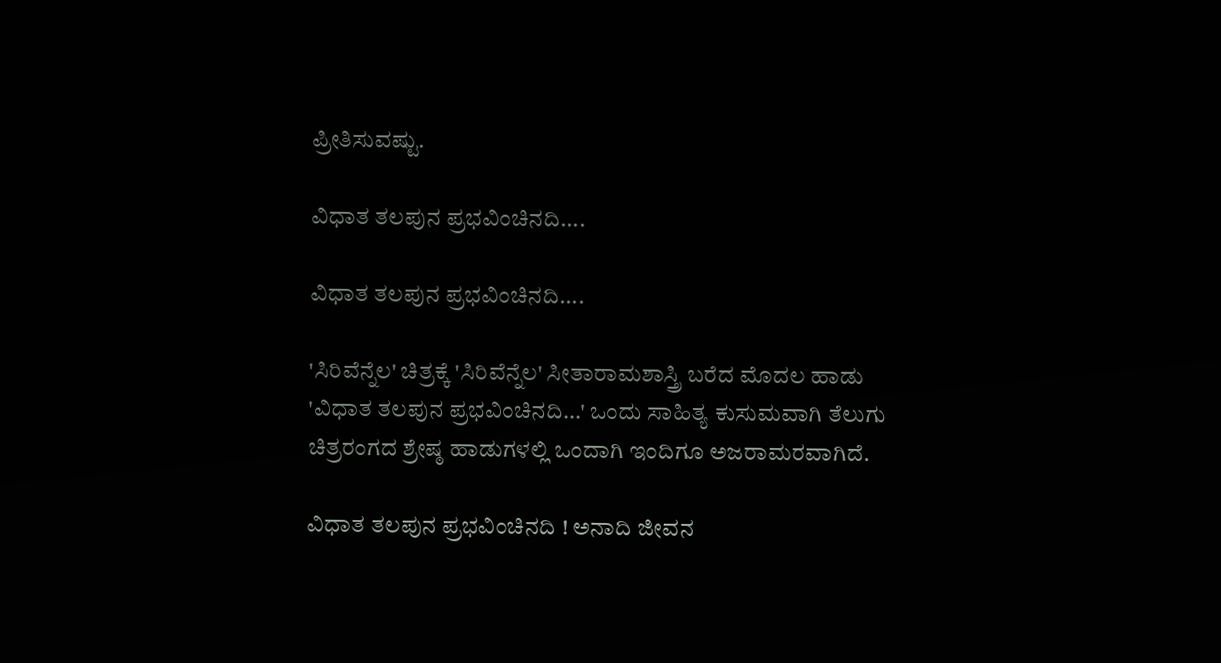ಪ್ರೀತಿಸುವಷ್ಟು.

ವಿಧಾತ ತಲಪುನ ಪ್ರಭವಿಂಚಿನದಿ....

ವಿಧಾತ ತಲಪುನ ಪ್ರಭವಿಂಚಿನದಿ....

'ಸಿರಿವೆನ್ನೆಲ' ಚಿತ್ರಕ್ಕೆ 'ಸಿರಿವೆನ್ನೆಲ' ಸೀತಾರಾಮಶಾಸ್ತ್ರಿ ಬರೆದ ಮೊದಲ ಹಾಡು 'ವಿಧಾತ ತಲಪುನ ಪ್ರಭವಿಂಚಿನದಿ...' ಒಂದು ಸಾಹಿತ್ಯ ಕುಸುಮವಾಗಿ ತೆಲುಗು ಚಿತ್ರರಂಗದ ಶ್ರೇಷ್ಠ ಹಾಡುಗಳಲ್ಲಿ ಒಂದಾಗಿ ಇಂದಿಗೂ ಅಜರಾಮರವಾಗಿದೆ.

ವಿಧಾತ ತಲಪುನ ಪ್ರಭವಿಂಚಿನದಿ ! ಅನಾದಿ ಜೀವನ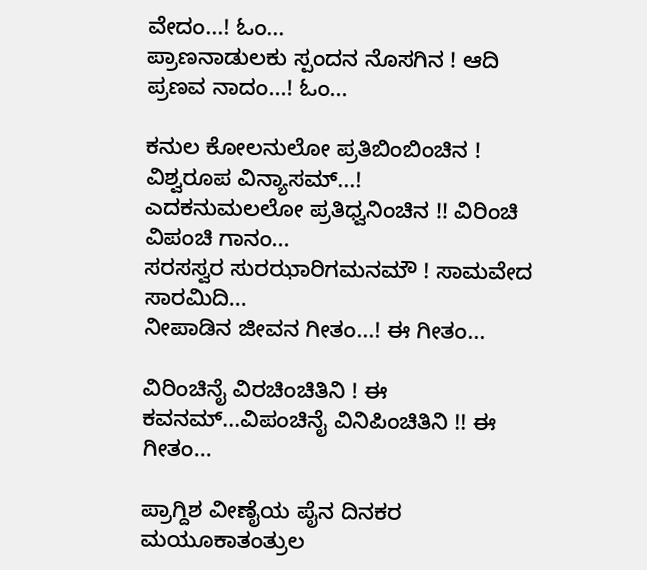ವೇದಂ...! ಓಂ...
ಪ್ರಾಣನಾಡುಲಕು ಸ್ಪಂದನ ನೊಸಗಿನ ! ಆದಿ ಪ್ರಣವ ನಾದಂ...! ಓಂ...

ಕನುಲ ಕೋಲನುಲೋ ಪ್ರತಿಬಿಂಬಿಂಚಿನ ! ವಿಶ್ವರೂಪ ವಿನ್ಯಾಸಮ್...!
ಎದಕನುಮಲಲೋ ಪ್ರತಿಧ್ವನಿಂಚಿನ !! ವಿರಿಂಚಿ ವಿಪಂಚಿ ಗಾನಂ...
ಸರಸಸ್ವರ ಸುರಝಾರಿಗಮನಮೌ ! ಸಾಮವೇದ ಸಾರಮಿದಿ...
ನೀಪಾಡಿನ ಜೀವನ ಗೀತಂ...! ಈ ಗೀತಂ...

ವಿರಿಂಚಿನೈ ವಿರಚಿಂಚಿತಿನಿ ! ಈ ಕವನಮ್...ವಿಪಂಚಿನೈ ವಿನಿಪಿಂಚಿತಿನಿ !! ಈ ಗೀತಂ...

ಪ್ರಾಗ್ದಿಶ ವೀಣೈಯ ಪೈನ ದಿನಕರ ಮಯೂಕಾತಂತ್ರುಲ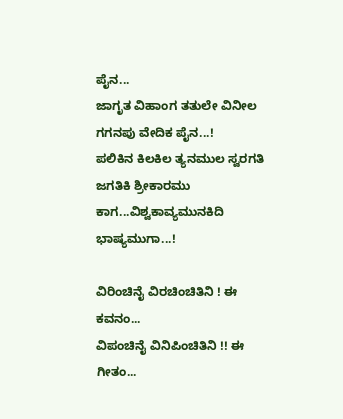ಪೈನ...
ಜಾಗೃತ ವಿಹಾಂಗ ತತುಲೇ ವಿನೀಲ ಗಗನಪು ವೇದಿಕ ಪೈನ...!
ಪಲಿಕಿನ ಕಿಲಕಿಲ ತ್ಯನಮುಲ ಸ್ವರಗತಿ ಜಗತಿಕಿ ಶ್ರೀಕಾರಮು ಕಾಗ...ವಿಶ್ವಕಾವ್ಯಮುನಕಿದಿ ಭಾಷ್ಯಮುಗಾ...!

ವಿರಿಂಚಿನೈ ವಿರಚಿಂಚಿತಿನಿ ! ಈ ಕವನಂ...
ವಿಪಂಚಿನೈ ವಿನಿಪಿಂಚಿತಿನಿ !! ಈ ಗೀತಂ...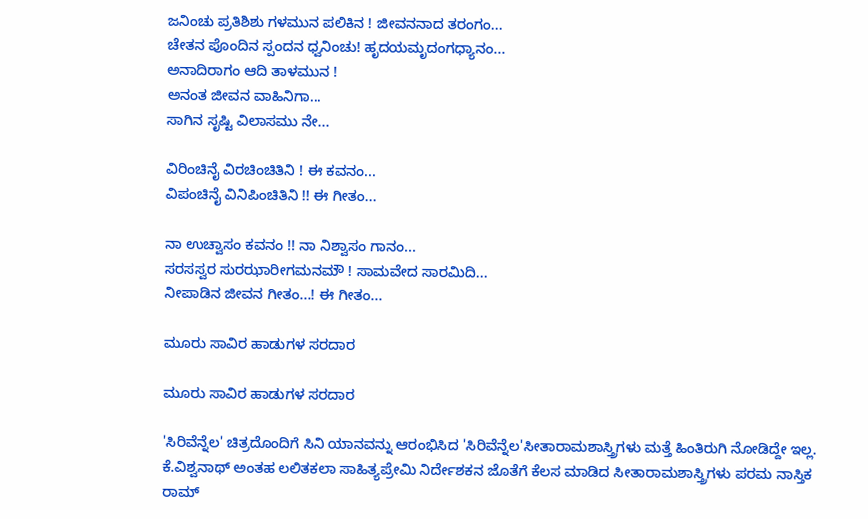ಜನಿಂಚು ಪ್ರತಿಶಿಶು ಗಳಮುನ ಪಲಿಕಿನ ! ಜೀವನನಾದ ತರಂಗಂ...
ಚೇತನ ಪೊಂದಿನ ಸ್ಪಂದನ ಧ್ವನಿಂಚು! ಹೃದಯಮೃದಂಗಧ್ಯಾನಂ...
ಅನಾದಿರಾಗಂ ಆದಿ ತಾಳಮುನ !
ಅನಂತ ಜೀವನ ವಾಹಿನಿಗಾ...
ಸಾಗಿನ ಸೃಷ್ಟಿ ವಿಲಾಸಮು ನೇ...

ವಿರಿಂಚಿನೈ ವಿರಚಿಂಚಿತಿನಿ ! ಈ ಕವನಂ...
ವಿಪಂಚಿನೈ ವಿನಿಪಿಂಚಿತಿನಿ !! ಈ ಗೀತಂ...

ನಾ ಉಚ್ವಾಸಂ ಕವನಂ !! ನಾ ನಿಶ್ವಾಸಂ ಗಾನಂ...
ಸರಸಸ್ವರ ಸುರಝಾರೀಗಮನಮೌ ! ಸಾಮವೇದ ಸಾರಮಿದಿ...
ನೀಪಾಡಿನ ಜೀವನ ಗೀತಂ...! ಈ ಗೀತಂ...

ಮೂರು ಸಾವಿರ ಹಾಡುಗಳ ಸರದಾರ

ಮೂರು ಸಾವಿರ ಹಾಡುಗಳ ಸರದಾರ

'ಸಿರಿವೆನ್ನೆಲ' ಚಿತ್ರದೊಂದಿಗೆ ಸಿನಿ ಯಾನವನ್ನು ಆರಂಭಿಸಿದ 'ಸಿರಿವೆನ್ನೆಲ'ಸೀತಾರಾಮಶಾಸ್ತ್ರಿಗಳು ಮತ್ತೆ ಹಿಂತಿರುಗಿ ನೋಡಿದ್ದೇ ಇಲ್ಲ. ಕೆ.ವಿಶ್ವನಾಥ್ ಅಂತಹ ಲಲಿತಕಲಾ ಸಾಹಿತ್ಯಪ್ರೇಮಿ ನಿರ್ದೇಶಕನ ಜೊತೆಗೆ ಕೆಲಸ ಮಾಡಿದ ಸೀತಾರಾಮಶಾಸ್ತ್ರಿಗಳು ಪರಮ ನಾಸ್ತಿಕ ರಾಮ್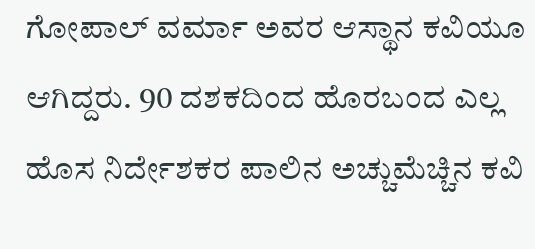ಗೋಪಾಲ್ ವರ್ಮಾ ಅವರ ಆಸ್ಥಾನ ಕವಿಯೂ ಆಗಿದ್ದರು. 90 ದಶಕದಿಂದ ಹೊರಬಂದ ಎಲ್ಲ ಹೊಸ ನಿರ್ದೇಶಕರ ಪಾಲಿನ ಅಚ್ಚುಮೆಚ್ಚಿನ ಕವಿ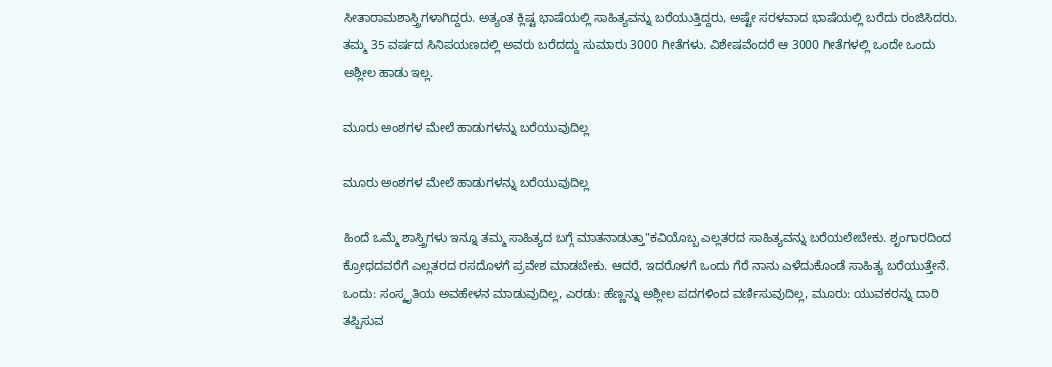ಸೀತಾರಾಮಶಾಸ್ತ್ರಿಗಳಾಗಿದ್ದರು. ಅತ್ಯಂತ ಕ್ಲಿಷ್ಟ ಭಾಷೆಯಲ್ಲಿ ಸಾಹಿತ್ಯವನ್ನು ಬರೆಯುತ್ತಿದ್ದರು, ಅಷ್ಟೇ ಸರಳವಾದ ಭಾಷೆಯಲ್ಲಿ ಬರೆದು ರಂಜಿಸಿದರು. ತಮ್ಮ 35 ವರ್ಷದ ಸಿನಿಪಯಣದಲ್ಲಿ ಅವರು ಬರೆದದ್ದು ಸುಮಾರು 3000 ಗೀತೆಗಳು. ವಿಶೇಷವೆಂದರೆ ಆ 3000 ಗೀತೆಗಳಲ್ಲಿ ಒಂದೇ ಒಂದು ಅಶ್ಲೀಲ ಹಾಡು ಇಲ್ಲ.

ಮೂರು ಅಂಶಗಳ ಮೇಲೆ ಹಾಡುಗಳನ್ನು ಬರೆಯುವುದಿಲ್ಲ

ಮೂರು ಅಂಶಗಳ ಮೇಲೆ ಹಾಡುಗಳನ್ನು ಬರೆಯುವುದಿಲ್ಲ

ಹಿಂದೆ ಒಮ್ಮೆ ಶಾಸ್ತ್ರಿಗಳು ಇನ್ನೂ ತಮ್ಮ ಸಾಹಿತ್ಯದ ಬಗ್ಗೆ ಮಾತನಾಡುತ್ತಾ"ಕವಿಯೊಬ್ಬ ಎಲ್ಲತರದ ಸಾಹಿತ್ಯವನ್ನು ಬರೆಯಲೇಬೇಕು. ಶೃಂಗಾರದಿಂದ ಕ್ರೋಧದವರೆಗೆ ಎಲ್ಲತರದ ರಸದೊಳಗೆ ಪ್ರವೇಶ ಮಾಡಬೇಕು. ಆದರೆ, ಇದರೊಳಗೆ ಒಂದು ಗೆರೆ ನಾನು ಎಳೆದುಕೊಂಡೆ ಸಾಹಿತ್ಯ ಬರೆಯುತ್ತೇನೆ. ಒಂದು: ಸಂಸ್ಕೃತಿಯ ಅವಹೇಳನ ಮಾಡುವುದಿಲ್ಲ, ಎರಡು: ಹೆಣ್ಣನ್ನು ಅಶ್ಲೀಲ ಪದಗಳಿಂದ ವರ್ಣಿಸುವುದಿಲ್ಲ, ಮೂರು: ಯುವಕರನ್ನು ದಾರಿ ತಪ್ಪಿಸುವ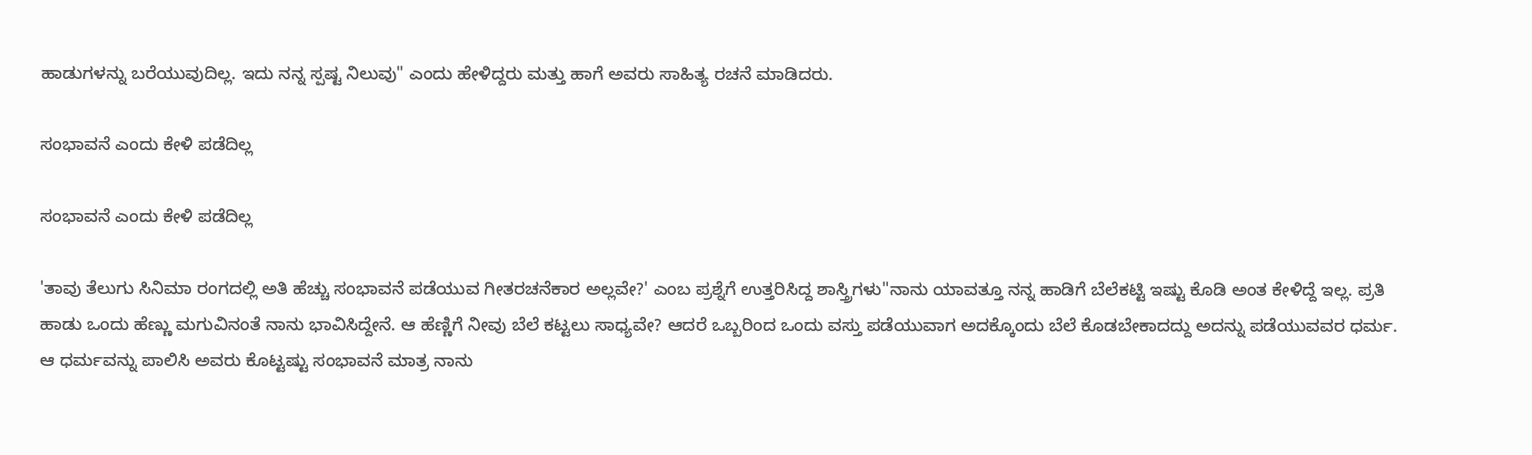ಹಾಡುಗಳನ್ನು ಬರೆಯುವುದಿಲ್ಲ. ಇದು ನನ್ನ ಸ್ಪಷ್ಟ ನಿಲುವು" ಎಂದು ಹೇಳಿದ್ದರು ಮತ್ತು ಹಾಗೆ ಅವರು ಸಾಹಿತ್ಯ ರಚನೆ ಮಾಡಿದರು.

ಸಂಭಾವನೆ ಎಂದು ಕೇಳಿ ಪಡೆದಿಲ್ಲ

ಸಂಭಾವನೆ ಎಂದು ಕೇಳಿ ಪಡೆದಿಲ್ಲ

'ತಾವು ತೆಲುಗು ಸಿನಿಮಾ ರಂಗದಲ್ಲಿ ಅತಿ ಹೆಚ್ಚು ಸಂಭಾವನೆ ಪಡೆಯುವ ಗೀತರಚನೆಕಾರ ಅಲ್ಲವೇ?' ಎಂಬ ಪ್ರಶ್ನೆಗೆ ಉತ್ತರಿಸಿದ್ದ ಶಾಸ್ತ್ರಿಗಳು"ನಾನು ಯಾವತ್ತೂ ನನ್ನ ಹಾಡಿಗೆ ಬೆಲೆಕಟ್ಟಿ ಇಷ್ಟು ಕೊಡಿ ಅಂತ ಕೇಳಿದ್ದೆ ಇಲ್ಲ. ಪ್ರತಿ ಹಾಡು ಒಂದು ಹೆಣ್ಣು ಮಗುವಿನಂತೆ ನಾನು ಭಾವಿಸಿದ್ದೇನೆ. ಆ ಹೆಣ್ಣಿಗೆ ನೀವು ಬೆಲೆ ಕಟ್ಟಲು ಸಾಧ್ಯವೇ? ಆದರೆ ಒಬ್ಬರಿಂದ ಒಂದು ವಸ್ತು ಪಡೆಯುವಾಗ ಅದಕ್ಕೊಂದು ಬೆಲೆ ಕೊಡಬೇಕಾದದ್ದು ಅದನ್ನು ಪಡೆಯುವವರ ಧರ್ಮ. ಆ ಧರ್ಮವನ್ನು ಪಾಲಿಸಿ ಅವರು ಕೊಟ್ಟಷ್ಟು ಸಂಭಾವನೆ ಮಾತ್ರ ನಾನು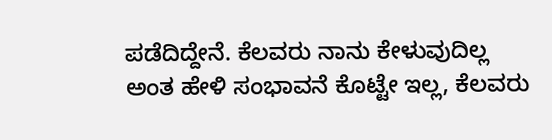ಪಡೆದಿದ್ದೇನೆ. ಕೆಲವರು ನಾನು ಕೇಳುವುದಿಲ್ಲ ಅಂತ ಹೇಳಿ ಸಂಭಾವನೆ ಕೊಟ್ಟೇ ಇಲ್ಲ, ಕೆಲವರು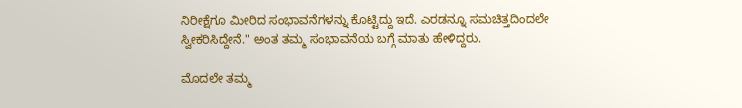ನಿರೀಕ್ಷೆಗೂ ಮೀರಿದ ಸಂಭಾವನೆಗಳನ್ನು ಕೊಟ್ಟಿದ್ದು ಇದೆ. ಎರಡನ್ನೂ ಸಮಚಿತ್ತದಿಂದಲೇ ಸ್ವೀಕರಿಸಿದ್ದೇನೆ." ಅಂತ ತಮ್ಮ ಸಂಭಾವನೆಯ ಬಗ್ಗೆ ಮಾತು ಹೇಳಿದ್ದರು.

ಮೊದಲೇ ತಮ್ಮ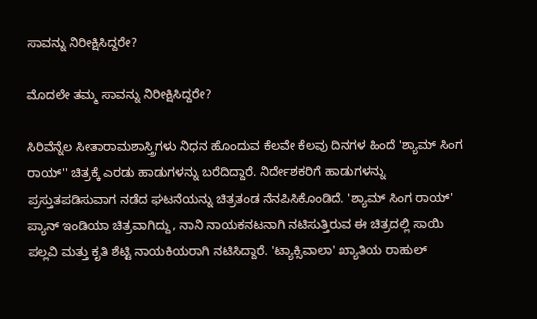ಸಾವನ್ನು ನಿರೀಕ್ಷಿಸಿದ್ದರೇ?

ಮೊದಲೇ ತಮ್ಮ ಸಾವನ್ನು ನಿರೀಕ್ಷಿಸಿದ್ದರೇ?

ಸಿರಿವೆನ್ನೆಲ ಸೀತಾರಾಮಶಾಸ್ತ್ರಿಗಳು ನಿಧನ ಹೊಂದುವ ಕೆಲವೇ ಕೆಲವು ದಿನಗಳ ಹಿಂದೆ 'ಶ್ಯಾಮ್ ಸಿಂಗ ರಾಯ್'' ಚಿತ್ರಕ್ಕೆ ಎರಡು ಹಾಡುಗಳನ್ನು ಬರೆದಿದ್ದಾರೆ. ನಿರ್ದೇಶಕರಿಗೆ ಹಾಡುಗಳನ್ನು ಪ್ರಸ್ತುತಪಡಿಸುವಾಗ ನಡೆದ ಘಟನೆಯನ್ನು ಚಿತ್ರತಂಡ ನೆನಪಿಸಿಕೊಂಡಿದೆ. 'ಶ್ಯಾಮ್ ಸಿಂಗ ರಾಯ್' ಪ್ಯಾನ್ ಇಂಡಿಯಾ ಚಿತ್ರವಾಗಿದ್ದು, ನಾನಿ ನಾಯಕನಟನಾಗಿ ನಟಿಸುತ್ತಿರುವ ಈ ಚಿತ್ರದಲ್ಲಿ ಸಾಯಿ ಪಲ್ಲವಿ ಮತ್ತು ಕೃತಿ ಶೆಟ್ಟಿ ನಾಯಕಿಯರಾಗಿ ನಟಿಸಿದ್ದಾರೆ. 'ಟ್ಯಾಕ್ಸಿವಾಲಾ' ಖ್ಯಾತಿಯ ರಾಹುಲ್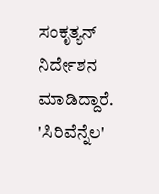ಸಂಕೃತ್ಯನ್ ನಿರ್ದೇಶನ ಮಾಡಿದ್ದಾರೆ. 'ಸಿರಿವೆನ್ನೆಲ'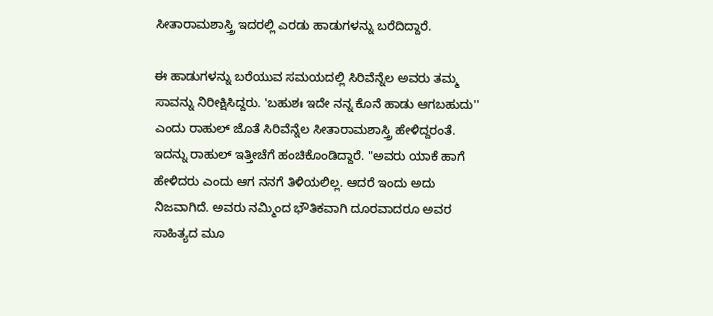ಸೀತಾರಾಮಶಾಸ್ತ್ರಿ ಇದರಲ್ಲಿ ಎರಡು ಹಾಡುಗಳನ್ನು ಬರೆದಿದ್ದಾರೆ.

ಈ ಹಾಡುಗಳನ್ನು ಬರೆಯುವ ಸಮಯದಲ್ಲಿ ಸಿರಿವೆನ್ನೆಲ ಅವರು ತಮ್ಮ ಸಾವನ್ನು ನಿರೀಕ್ಷಿಸಿದ್ದರು. 'ಬಹುಶಃ ಇದೇ ನನ್ನ ಕೊನೆ ಹಾಡು ಆಗಬಹುದು'' ಎಂದು ರಾಹುಲ್ ಜೊತೆ ಸಿರಿವೆನ್ನೆಲ ಸೀತಾರಾಮಶಾಸ್ತ್ರಿ ಹೇಳಿದ್ದರಂತೆ. ಇದನ್ನು ರಾಹುಲ್ ಇತ್ತೀಚೆಗೆ ಹಂಚಿಕೊಂಡಿದ್ದಾರೆ. "ಅವರು ಯಾಕೆ ಹಾಗೆ ಹೇಳಿದರು ಎಂದು ಆಗ ನನಗೆ ತಿಳಿಯಲಿಲ್ಲ. ಆದರೆ ಇಂದು ಅದು ನಿಜವಾಗಿದೆ. ಅವರು ನಮ್ಮಿಂದ ಭೌತಿಕವಾಗಿ ದೂರವಾದರೂ ಅವರ ಸಾಹಿತ್ಯದ ಮೂ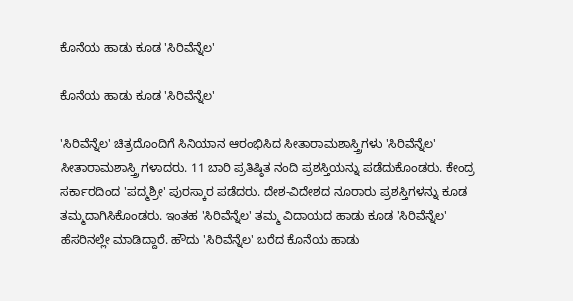ಕೊನೆಯ ಹಾಡು ಕೂಡ 'ಸಿರಿವೆನ್ನೆಲ'

ಕೊನೆಯ ಹಾಡು ಕೂಡ 'ಸಿರಿವೆನ್ನೆಲ'

'ಸಿರಿವೆನ್ನೆಲ' ಚಿತ್ರದೊಂದಿಗೆ ಸಿನಿಯಾನ ಆರಂಭಿಸಿದ ಸೀತಾರಾಮಶಾಸ್ತ್ರಿಗಳು 'ಸಿರಿವೆನ್ನೆಲ' ಸೀತಾರಾಮಶಾಸ್ತ್ರಿ ಗಳಾದರು. 11 ಬಾರಿ ಪ್ರತಿಷ್ಠಿತ ನಂದಿ ಪ್ರಶಸ್ತಿಯನ್ನು ಪಡೆದುಕೊಂಡರು. ಕೇಂದ್ರ ಸರ್ಕಾರದಿಂದ 'ಪದ್ಮಶ್ರೀ' ಪುರಸ್ಕಾರ ಪಡೆದರು. ದೇಶ-ವಿದೇಶದ ನೂರಾರು ಪ್ರಶಸ್ತಿಗಳನ್ನು ಕೂಡ ತಮ್ಮದಾಗಿಸಿಕೊಂಡರು. ಇಂತಹ 'ಸಿರಿವೆನ್ನೆಲ' ತಮ್ಮ ವಿದಾಯದ ಹಾಡು ಕೂಡ 'ಸಿರಿವೆನ್ನೆಲ' ಹೆಸರಿನಲ್ಲೇ ಮಾಡಿದ್ದಾರೆ. ಹೌದು 'ಸಿರಿವೆನ್ನೆಲ' ಬರೆದ ಕೊನೆಯ ಹಾಡು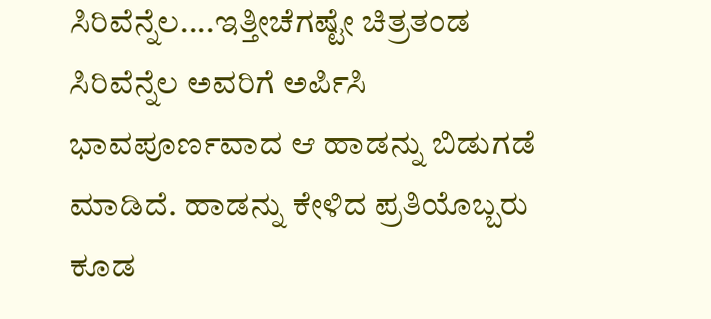ಸಿರಿವೆನ್ನೆಲ....ಇತ್ತೀಚೆಗಷ್ಟೇ ಚಿತ್ರತಂಡ ಸಿರಿವೆನ್ನೆಲ ಅವರಿಗೆ ಅರ್ಪಿಸಿ ಭಾವಪೂರ್ಣವಾದ ಆ ಹಾಡನ್ನು ಬಿಡುಗಡೆ ಮಾಡಿದೆ. ಹಾಡನ್ನು ಕೇಳಿದ ಪ್ರತಿಯೊಬ್ಬರು ಕೂಡ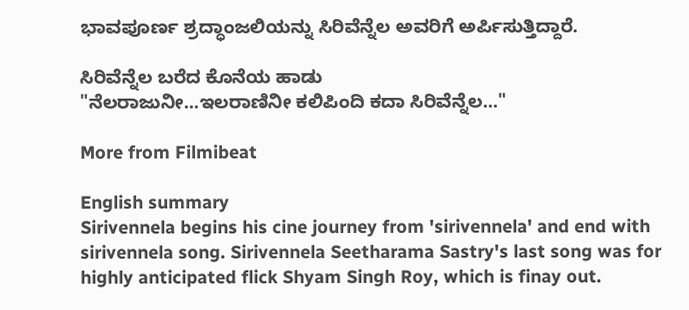ಭಾವಪೂರ್ಣ ಶ್ರದ್ಧಾಂಜಲಿಯನ್ನು ಸಿರಿವೆನ್ನೆಲ ಅವರಿಗೆ ಅರ್ಪಿಸುತ್ತಿದ್ದಾರೆ.

ಸಿರಿವೆನ್ನೆಲ ಬರೆದ ಕೊನೆಯ ಹಾಡು
"ನೆಲರಾಜುನೀ...ಇಲರಾಣಿನೀ ಕಲಿಪಿಂದಿ ಕದಾ ಸಿರಿವೆನ್ನೆಲ..."

More from Filmibeat

English summary
Sirivennela begins his cine journey from 'sirivennela' and end with sirivennela song. Sirivennela Seetharama Sastry's last song was for highly anticipated flick Shyam Singh Roy, which is finay out.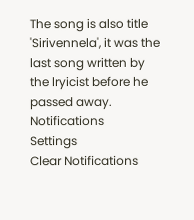The song is also title 'Sirivennela', it was the last song written by the lryicist before he passed away.
Notifications
Settings
Clear Notifications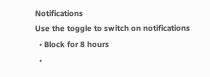Notifications
Use the toggle to switch on notifications
  • Block for 8 hours
  •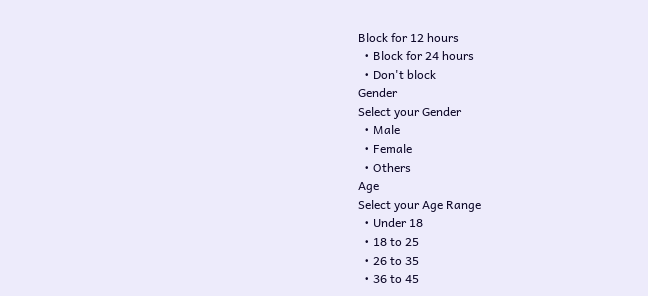Block for 12 hours
  • Block for 24 hours
  • Don't block
Gender
Select your Gender
  • Male
  • Female
  • Others
Age
Select your Age Range
  • Under 18
  • 18 to 25
  • 26 to 35
  • 36 to 45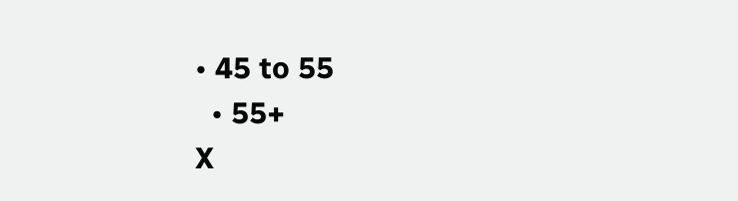• 45 to 55
  • 55+
X